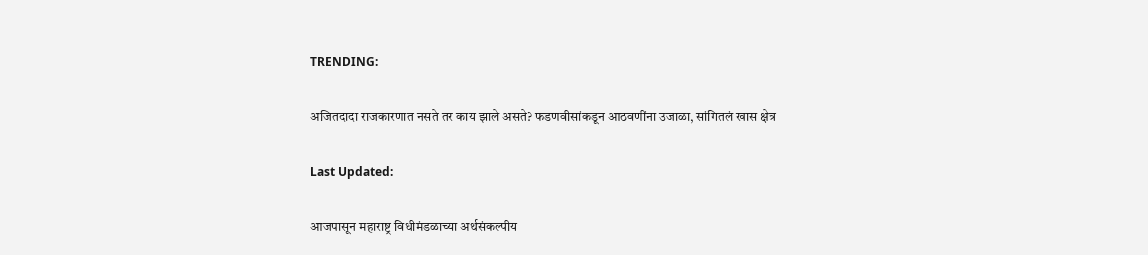TRENDING:

अजितदादा राजकारणात नसते तर काय झाले असते? फडणवीसांकडून आठवणींना उजाळा, सांगितलं खास क्षेत्र

Last Updated:

आजपासून महाराष्ट्र विधीमंडळाच्या अर्थसंकल्पीय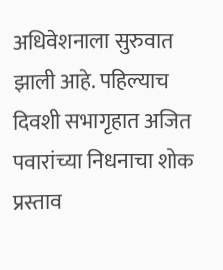अधिवेशनाला सुरुवात झाली आहे. पहिल्याच दिवशी सभागृहात अजित पवारांच्या निधनाचा शोक प्रस्ताव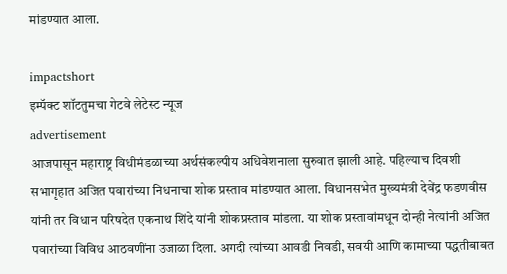मांडण्यात आला.

impactshort
इम्पॅक्ट शॉटतुमचा गेटवे लेटेस्ट न्यूज
advertisement
आजपासून महाराष्ट्र विधीमंडळाच्या अर्थसंकल्पीय अधिवेशनाला सुरुवात झाली आहे. पहिल्याच दिवशी सभागृहात अजित पवारांच्या निधनाचा शोक प्रस्ताव मांडण्यात आला. विधानसभेत मुख्यमंत्री देवेंद्र फडणवीस यांनी तर विधान परिषदेत एकनाथ शिंदे यांनी शोकप्रस्ताव मांडला. या शोक प्रस्तावांमधून दोन्ही नेत्यांनी अजित पवारांच्या विविध आठवणींना उजाळा दिला. अगदी त्यांच्या आवडी निवडी, सवयी आणि कामाच्या पद्धतीबाबत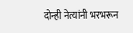दोन्ही नेत्यांनी भरभरून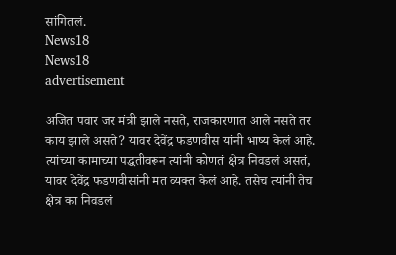सांगितलं.
News18
News18
advertisement

अजित पवार जर मंत्री झाले नसते, राजकारणात आले नसते तर काय झाले असते? यावर देवेंद्र फडणवीस यांनी भाष्य केलं आहे. त्यांच्या कामाच्या पद्धतीवरून त्यांनी कोणतं क्षेत्र निवडलं असतं, यावर देवेंद्र फडणवीसांनी मत व्यक्त केलं आहे. तसेच त्यांनी तेच क्षेत्र का निवडलं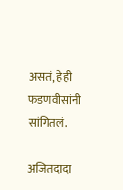असतं, हेही फडणवीसांनी सांगितलं.

अजितदादा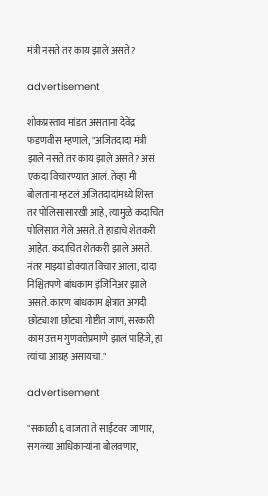मंत्री नसते तर काय झाले असते?

advertisement

शोकप्रस्ताव मांडत असताना देवेंद्र फडणवीस म्हणाले, "अजितदादा मंत्री झाले नसते तर काय झाले असते? असं एकदा विचारण्यात आलं. तेव्हा मी बोलताना म्हटलं अजितदादांमध्ये शिस्त तर पोलिसासारखी आहे, त्यामुळे कदाचित पोलिसात गेले असते. ते हाडाचे शेतकरी आहेत. कदाचित शेतकरी झाले असते. नंतर माझ्या डोक्यात विचार आला, दादा निश्चितपणे बांधकाम इंजिनिअर झाले असते. कारण बांधकाम क्षेत्रात अगदी छोट्याशा छोट्या गोष्टीत जाणं, सरकारी काम उत्तम गुणवत्तेप्रमाणे झालं पाहिजे, हा त्यांचा आग्रह असायचा."

advertisement

"सकाळी ६ वाजता ते साईटवर जाणार, सगळ्या आधिकाऱ्यांना बोलवणार,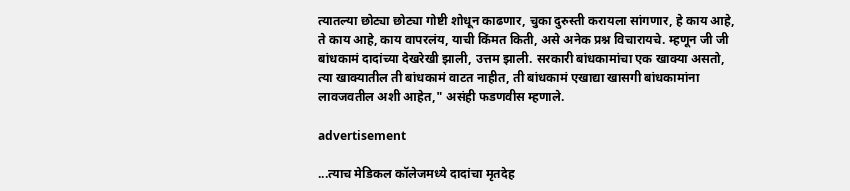त्यातल्या छोट्या छोट्या गोष्टी शोधून काढणार, चुका दुरुस्ती करायला सांगणार, हे काय आहे, ते काय आहे, काय वापरलंय, याची किंमत किती, असे अनेक प्रश्न विचारायचे. म्हणून जी जी बांधकामं दादांच्या देखरेखी झाली, उत्तम झाली. सरकारी बांधकामांचा एक खाक्या असतो, त्या खाक्यातील ती बांधकामं वाटत नाहीत, ती बांधकामं एखाद्या खासगी बांधकामांना लावजवतील अशी आहेत," असंही फडणवीस म्हणाले.

advertisement

...त्याच मेडिकल कॉलेजमध्ये दादांचा मृतदेह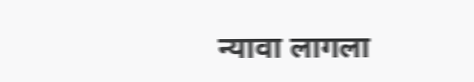न्यावा लागला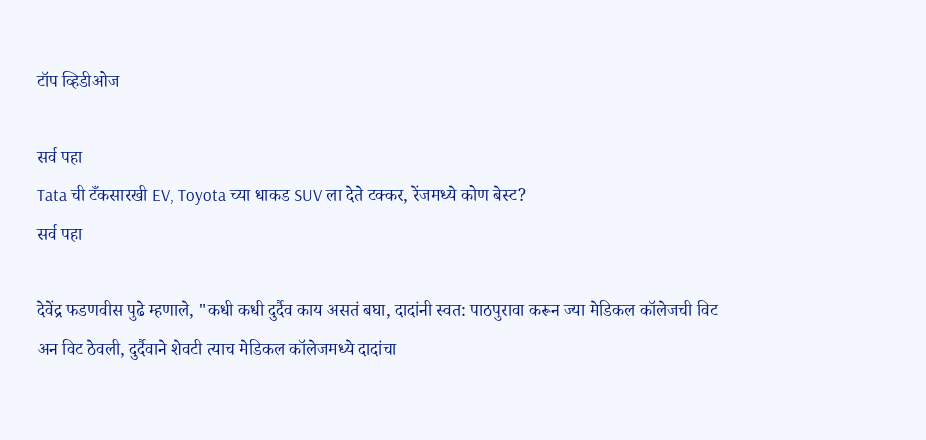टॉप व्हिडीओज

सर्व पहा
Tata ची टँकसारखी EV, Toyota च्या धाकड SUV ला देते टक्कर, रेंजमध्ये कोण बेस्ट?
सर्व पहा

देवेंद्र फडणवीस पुढे म्हणाले, "कधी कधी दुर्दैव काय असतं बघा, दादांनी स्वत: पाठपुरावा करून ज्या मेडिकल कॉलेजची विट अन विट ठेवली, दुर्दैवाने शेवटी त्याच मेडिकल कॉलेजमध्ये दादांचा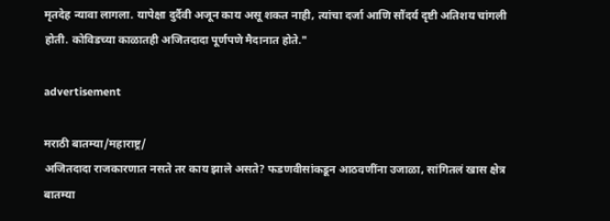मृतदेह न्यावा लागला. यापेक्षा दुर्दैवी अजून काय असू शकत नाही, त्यांचा दर्जा आणि सौंदर्य दृष्टी अतिशय चांगली होती. कोविडच्या काळातही अजितदादा पूर्णपणे मैदानात होते."

advertisement

मराठी बातम्या/महाराष्ट्र/
अजितदादा राजकारणात नसते तर काय झाले असते? फडणवीसांकडून आठवणींना उजाळा, सांगितलं खास क्षेत्र
बातम्या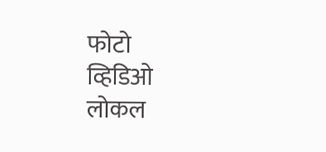फोटो
व्हिडिओ
लोकल